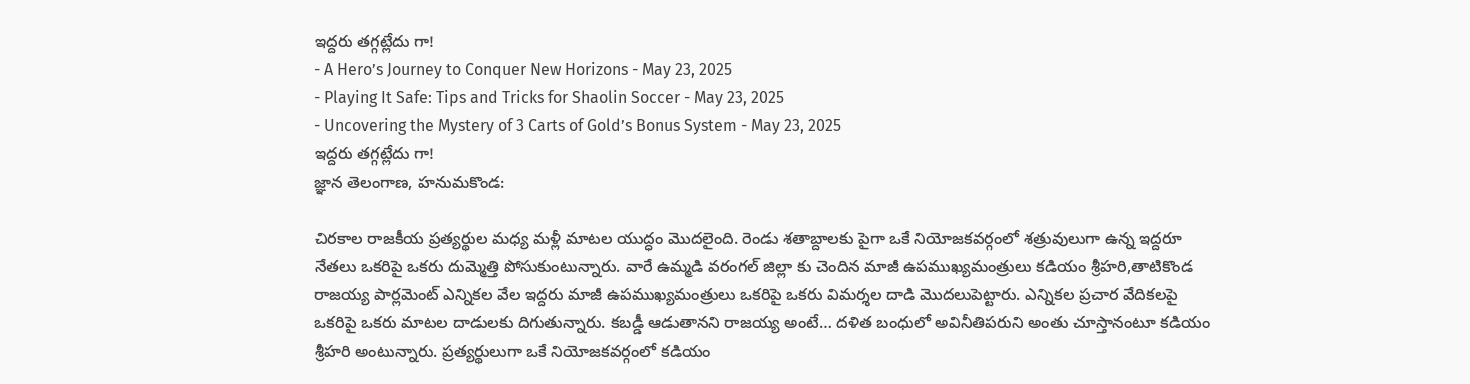ఇద్దరు తగ్గట్లేదు గా!
- A Hero’s Journey to Conquer New Horizons - May 23, 2025
- Playing It Safe: Tips and Tricks for Shaolin Soccer - May 23, 2025
- Uncovering the Mystery of 3 Carts of Gold’s Bonus System - May 23, 2025
ఇద్దరు తగ్గట్లేదు గా!
జ్ఞాన తెలంగాణ, హనుమకొండ:

చిరకాల రాజకీయ ప్రత్యర్థుల మధ్య మళ్లీ మాటల యుద్ధం మొదలైంది. రెండు శతాబ్దాలకు పైగా ఒకే నియోజకవర్గంలో శత్రువులుగా ఉన్న ఇద్దరూ నేతలు ఒకరిపై ఒకరు దుమ్మెత్తి పోసుకుంటున్నారు. వారే ఉమ్మడి వరంగల్ జిల్లా కు చెందిన మాజీ ఉపముఖ్యమంత్రులు కడియం శ్రీహరి,తాటికొండ రాజయ్య పార్లమెంట్ ఎన్నికల వేల ఇద్దరు మాజీ ఉపముఖ్యమంత్రులు ఒకరిపై ఒకరు విమర్శల దాడి మొదలుపెట్టారు. ఎన్నికల ప్రచార వేదికలపై ఒకరిపై ఒకరు మాటల దాడులకు దిగుతున్నారు. కబడ్డీ ఆడుతానని రాజయ్య అంటే… దళిత బంధులో అవినీతిపరుని అంతు చూస్తానంటూ కడియం శ్రీహరి అంటున్నారు. ప్రత్యర్థులుగా ఒకే నియోజకవర్గంలో కడియం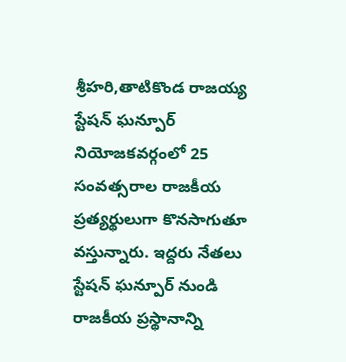శ్రీహరి,తాటికొండ రాజయ్య స్టేషన్ ఘన్పూర్ నియోజకవర్గంలో 25 సంవత్సరాల రాజకీయ ప్రత్యర్థులుగా కొనసాగుతూ వస్తున్నారు. ఇద్దరు నేతలు స్టేషన్ ఘన్పూర్ నుండి రాజకీయ ప్రస్థానాన్ని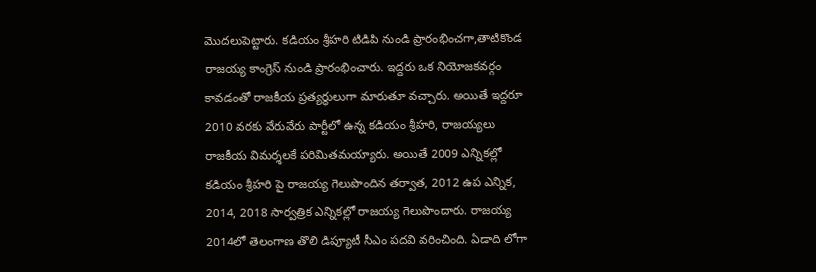మొదలుపెట్టారు. కడియం శ్రీహరి టిడిపి నుండి ప్రారంభించగా,తాటికొండ రాజయ్య కాంగ్రెస్ నుండి ప్రారంభించారు. ఇద్దరు ఒక నియోజకవర్గం కావడంతో రాజకీయ ప్రత్యర్ధులుగా మారుతూ వచ్చారు. అయితే ఇద్దరూ 2010 వరకు వేరువేరు పార్టీలో ఉన్న కడియం శ్రీహరి, రాజయ్యలు రాజకీయ విమర్శలకే పరిమితమయ్యారు. అయితే 2009 ఎన్నికల్లో కడియం శ్రీహరి పై రాజయ్య గెలుపొందిన తర్వాత, 2012 ఉప ఎన్నిక, 2014, 2018 సార్వత్రిక ఎన్నికల్లో రాజయ్య గెలుపొందారు. రాజయ్య 2014లో తెలంగాణ తొలి డిప్యూటీ సీఎం పదవి వరించింది. ఏడాది లోగా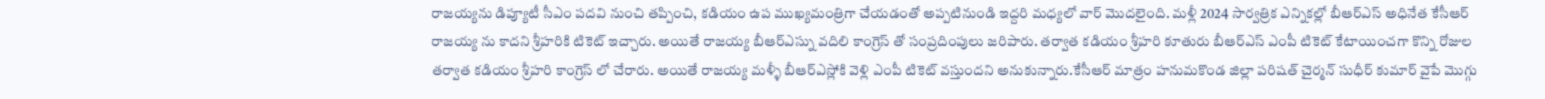రాజయ్యను డిప్యూటీ సీఎం పదవి నుంచి తప్పించి, కడియం ఉప ముఖ్యమంత్రిగా చేయడంతో అప్పటినుండి ఇద్దరి మధ్యలో వార్ మొదలైంది. మళ్లీ 2024 సార్వత్రిక ఎన్నికల్లో బీఆర్ఎస్ అధినేత కేసీఆర్ రాజయ్య ను కాదని శ్రీహరికి టికెట్ ఇచ్చారు. అయితే రాజయ్య బీఆర్ఎస్ను వదిలి కాంగ్రెస్ తో సంప్రదింపులు జరిపారు. తర్వాత కడియం శ్రీహరి కూతురు బీఆర్ఎస్ ఎంపీ టికెట్ కేటాయించగా కొన్ని రోజుల తర్వాత కడియం శ్రీహరి కాంగ్రెస్ లో చేరారు. అయితే రాజయ్య మళ్ళీ బీఆర్ఎస్లోకి వెళ్లి ఎంపీ టికెట్ వస్తుందని అనుకున్నారు.కేసీఆర్ మాత్రం హనుమకొండ జిల్లా పరిషత్ చైర్మన్ సుధీర్ కుమార్ వైపే మొగ్గు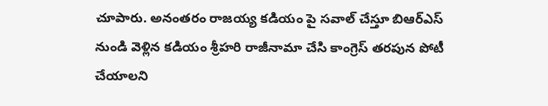చూపారు. అనంతరం రాజయ్య కడియం పై సవాల్ చేస్తూ బిఆర్ఎస్ నుండి వెళ్లిన కడియం శ్రీహరి రాజీనామా చేసి కాంగ్రెస్ తరపున పోటీ చేయాలని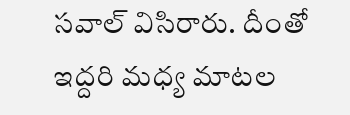సవాల్ విసిరారు. దీంతో ఇద్దరి మధ్య మాటల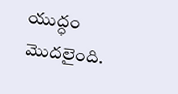యుద్ధం మొదలైంది.